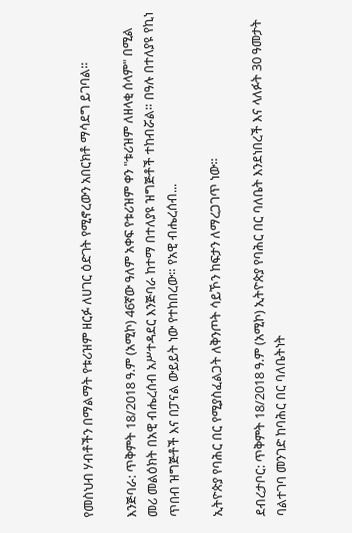የመስህብ ሃብቶችን በማልማት የቱሪዝም ዘርፉ ለሀገር ዕድገት የሚኖረውን አበርክቶ ማሳደግ ይገባል።

እንጅባራ: ጥቅምት 18/2018 ዓ.ም (አሚኮ) 46ኛው ዓለም አቀፍ የቱሪዝም ቀን "ቱሪዝም ለዘላቂ ሰላም" በሚል መሪ መልዕክት በአዊ ብሔረሰብ አሥተዳደር እንጅባራ ከተማ በተለያዩ ዝግጅቶች ተከብሯል። በዓሉ በተለያዩ የኪነ ጥበብ ዝግጅቶች እና በፓናል ውይይት ነው የተከበረው። የአዊ ብሔረሰብ...

ኢትዮጵያ የባሕር በር የሚያስፈልጋት ለቅንጦት ሳይኾን ከፍታን ለማረጋገጥ ነው።

ደብረታቦር: ጥቅምት 18/2018 ዓ.ም (አሚኮ) ኢትዮጵያ የባሕር በር ባለቤት እንደነበረች እና ላለፉት 30 ዓመታት ባልተገባ መንገድ ከባሕር በር ባለቤትነት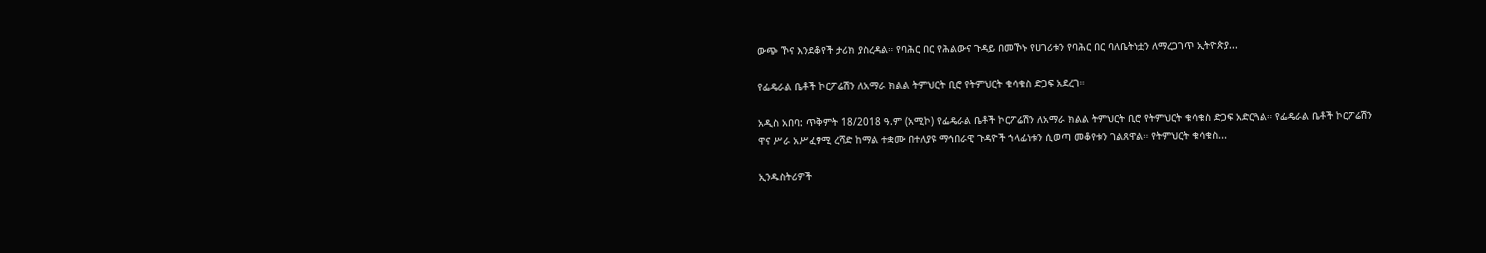ውጭ ኾና እንደቆየች ታሪክ ያስረዳል። የባሕር በር የሕልውና ጉዳይ በመኾኑ የሀገሪቱን የባሕር በር ባለቤትነቷን ለማረጋገጥ ኢትዮጵያ...

የፌዴራል ቤቶች ኮርፖሬሽን ለአማራ ክልል ትምህርት ቢሮ የትምህርት ቁሳቁስ ድጋፍ አደረገ።

አዲስ አበባ: ጥቅምት 18/2018 ዓ.ም (አሚኮ) የፌዴራል ቤቶች ኮርፖሬሽን ለአማራ ክልል ትምህርት ቢሮ የትምህርት ቁሳቁስ ድጋፍ አድርጓል። የፌዴራል ቤቶች ኮርፖሬሽን ዋና ሥራ አሥፈፃሚ ረሻድ ከማል ተቋሙ በተለያዩ ማኅበራዊ ጉዳዮች ኀላፊነቱን ሲወጣ መቆየቱን ገልጸዋል። የትምህርት ቁሳቁስ...

ኢንዱስትሪዎች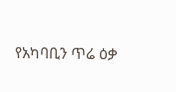የአካባቢን ጥሬ ዕቃ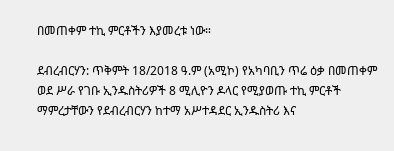በመጠቀም ተኪ ምርቶችን እያመረቱ ነው።

ደብረብርሃን: ጥቅምት 18/2018 ዓ.ም (አሚኮ) የአካባቢን ጥሬ ዕቃ በመጠቀም ወደ ሥራ የገቡ ኢንዱስትሪዎች 8 ሚሊዮን ዶላር የሚያወጡ ተኪ ምርቶች ማምረታቸውን የደብረብርሃን ከተማ አሥተዳደር ኢንዱስትሪ እና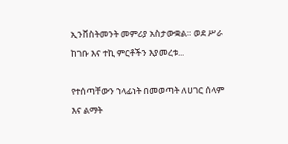ኢንቨስትመንት መምሪያ አስታውቋል። ወደ ሥራ ከገቡ እና ተኪ ምርቶችን እያመረቱ...

የተሰጣቸውን ኀላፊነት በመወጣት ለሀገር ሰላም እና ልማት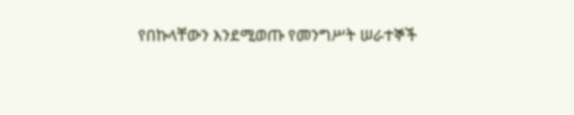የበኩላቸውን እንደሚወጡ የመንግሥት ሠራተኞች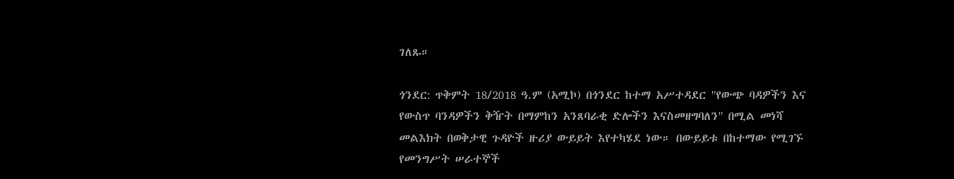ገለጹ።

ጎንደር: ጥቅምት 18/2018 ዓ.ም (አሚኮ) በጎንደር ከተማ አሥተዳደር "የውጭ ባዳዎችን እና የውስጥ ባንዳዎችን ቅዥት በማምከን አንጸባራቂ ድሎችን እናስመዘግባለን" በሚል መነሻ መልእክት በወቅታዊ ጉዳዮች ዙሪያ ውይይት እየተካሄደ ነው። በውይይቱ በከተማው የሚገኙ የመንግሥት ሠራተኞች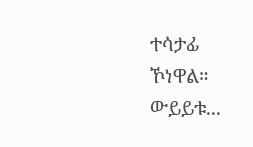ተሳታፊ ኾነዋል። ውይይቱ...